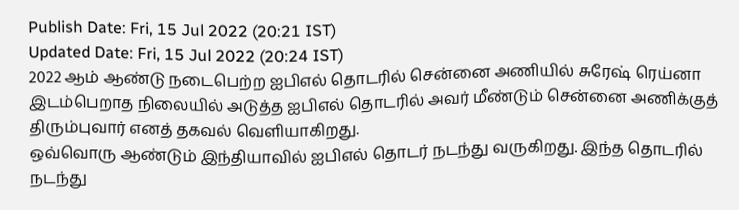Publish Date: Fri, 15 Jul 2022 (20:21 IST)
Updated Date: Fri, 15 Jul 2022 (20:24 IST)
2022 ஆம் ஆண்டு நடைபெற்ற ஐபிஎல் தொடரில் சென்னை அணியில் சுரேஷ் ரெய்னா இடம்பெறாத நிலையில் அடுத்த ஐபிஎல் தொடரில் அவர் மீண்டும் சென்னை அணிக்குத் திரும்புவார் எனத் தகவல் வெளியாகிறது.
ஒவ்வொரு ஆண்டும் இந்தியாவில் ஐபிஎல் தொடர் நடந்து வருகிறது. இந்த தொடரில் நடந்து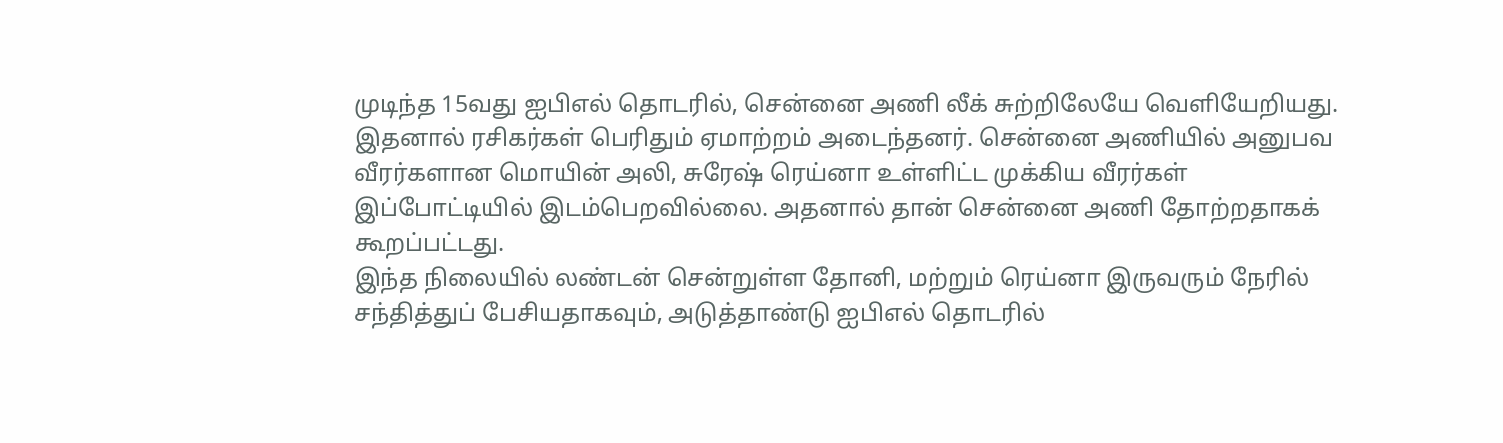முடிந்த 15வது ஐபிஎல் தொடரில், சென்னை அணி லீக் சுற்றிலேயே வெளியேறியது.
இதனால் ரசிகர்கள் பெரிதும் ஏமாற்றம் அடைந்தனர். சென்னை அணியில் அனுபவ வீரர்களான மொயின் அலி, சுரேஷ் ரெய்னா உள்ளிட்ட முக்கிய வீரர்கள் இப்போட்டியில் இடம்பெறவில்லை. அதனால் தான் சென்னை அணி தோற்றதாகக் கூறப்பட்டது.
இந்த நிலையில் லண்டன் சென்றுள்ள தோனி, மற்றும் ரெய்னா இருவரும் நேரில் சந்தித்துப் பேசியதாகவும், அடுத்தாண்டு ஐபிஎல் தொடரில்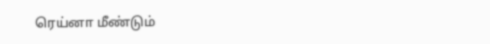ரெய்னா மீண்டும்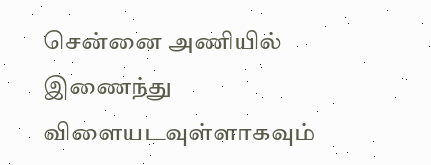சென்னை அணியில் இணைந்து விளையடவுள்ளாகவும்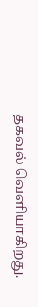தகவல் வெளியாகிறது.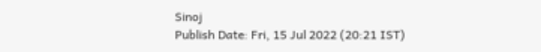Sinoj
Publish Date: Fri, 15 Jul 2022 (20:21 IST)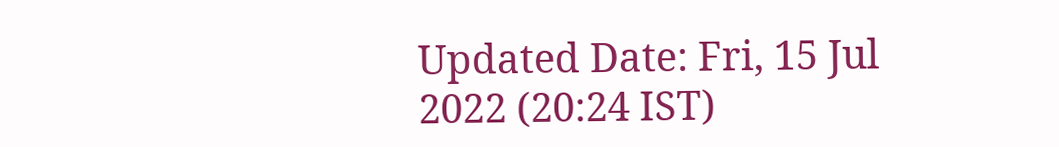Updated Date: Fri, 15 Jul 2022 (20:24 IST)